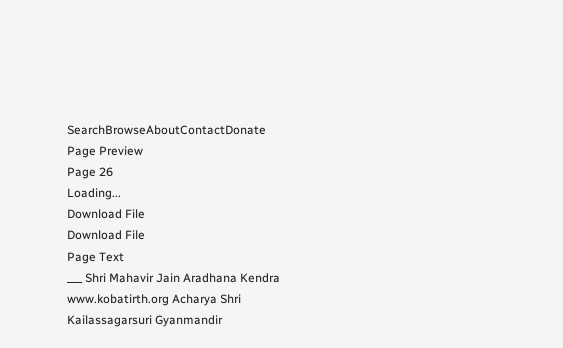SearchBrowseAboutContactDonate
Page Preview
Page 26
Loading...
Download File
Download File
Page Text
___ Shri Mahavir Jain Aradhana Kendra www.kobatirth.org Acharya Shri Kailassagarsuri Gyanmandir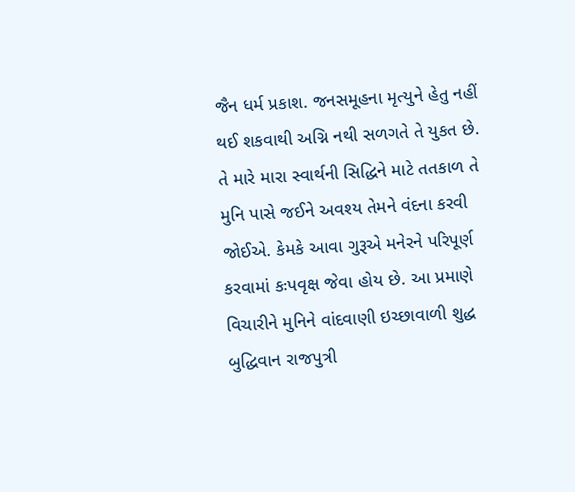જૈન ધર્મ પ્રકાશ. જનસમૂહના મૃત્યુને હેતુ નહીં થઈ શકવાથી અગ્નિ નથી સળગતે તે યુકત છે. તે મારે મારા સ્વાર્થની સિદ્ધિને માટે તતકાળ તે મુનિ પાસે જઈને અવશ્ય તેમને વંદના કરવી જોઈએ. કેમકે આવા ગુરૂએ મનેરને પરિપૂર્ણ કરવામાં કઃપવૃક્ષ જેવા હોય છે. આ પ્રમાણે વિચારીને મુનિને વાંદવાણી ઇચ્છાવાળી શુદ્ધ બુદ્ધિવાન રાજપુત્રી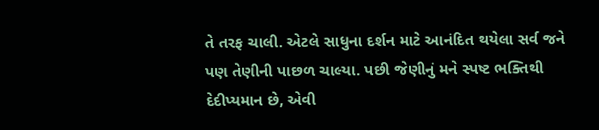તે તરફ ચાલી. એટલે સાધુના દર્શન માટે આનંદિત થયેલા સર્વ જને પણ તેણીની પાછળ ચાલ્યા. પછી જેણીનું મને સ્પષ્ટ ભક્તિથી દેદીપ્યમાન છે, એવી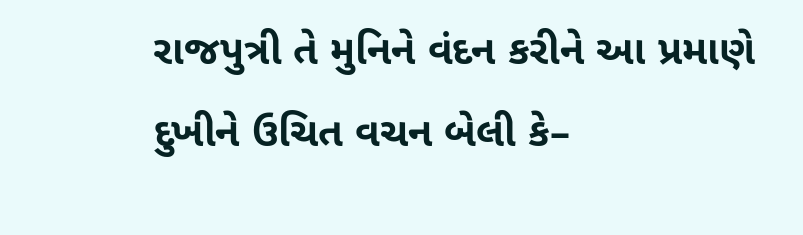રાજપુત્રી તે મુનિને વંદન કરીને આ પ્રમાણે દુખીને ઉચિત વચન બેલી કે–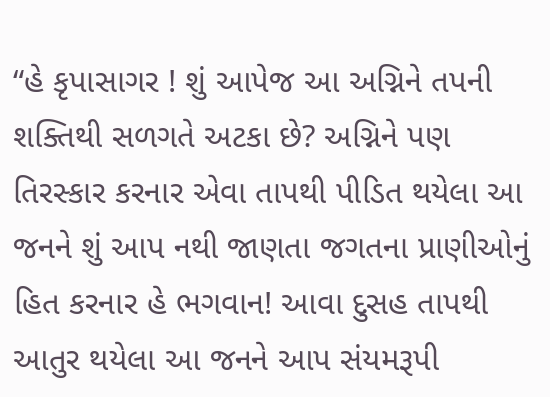“હે કૃપાસાગર ! શું આપેજ આ અગ્નિને તપની શક્તિથી સળગતે અટકા છે? અગ્નિને પણ તિરસ્કાર કરનાર એવા તાપથી પીડિત થયેલા આ જનને શું આપ નથી જાણતા જગતના પ્રાણીઓનું હિત કરનાર હે ભગવાન! આવા દુસહ તાપથી આતુર થયેલા આ જનને આપ સંયમરૂપી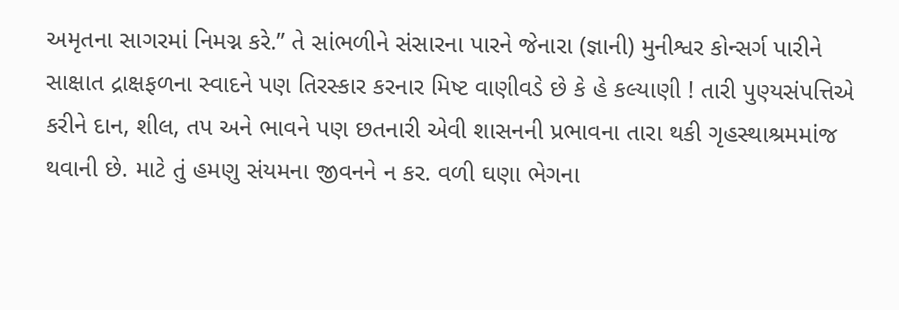અમૃતના સાગરમાં નિમગ્ન કરે.” તે સાંભળીને સંસારના પારને જેનારા (જ્ઞાની) મુનીશ્વર કોન્સર્ગ પારીને સાક્ષાત દ્રાક્ષફળના સ્વાદને પણ તિરસ્કાર કરનાર મિષ્ટ વાણીવડે છે કે હે કલ્યાણી ! તારી પુણ્યસંપત્તિએ કરીને દાન, શીલ, તપ અને ભાવને પણ છતનારી એવી શાસનની પ્રભાવના તારા થકી ગૃહસ્થાશ્રમમાંજ થવાની છે. માટે તું હમણુ સંયમના જીવનને ન કર. વળી ઘણા ભેગના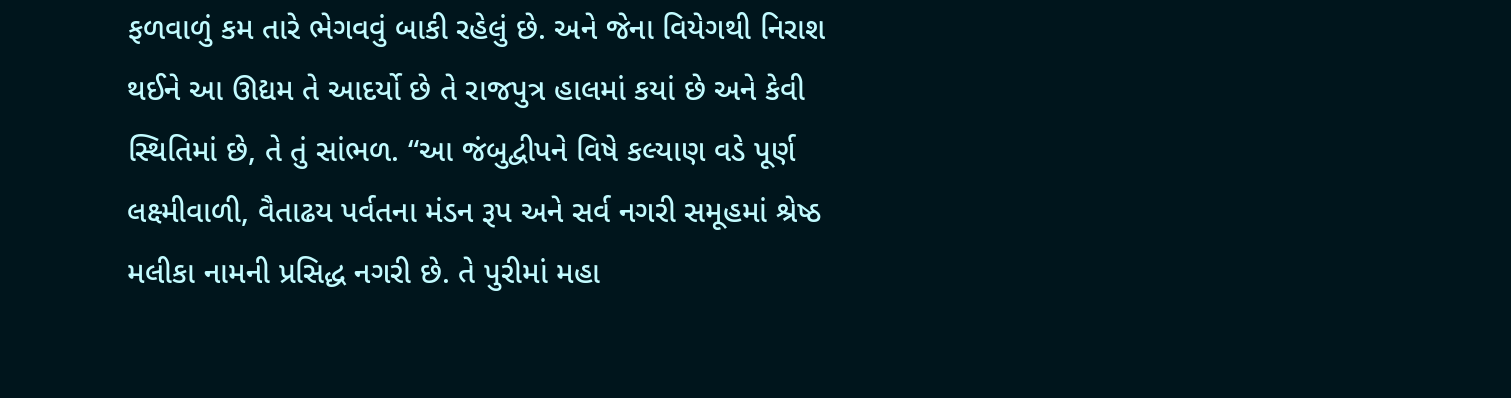ફળવાળું કમ તારે ભેગવવું બાકી રહેલું છે. અને જેના વિયેગથી નિરાશ થઈને આ ઊદ્યમ તે આદર્યો છે તે રાજપુત્ર હાલમાં કયાં છે અને કેવી સ્થિતિમાં છે, તે તું સાંભળ. “આ જંબુદ્વીપને વિષે કલ્યાણ વડે પૂર્ણ લક્ષ્મીવાળી, વૈતાઢય પર્વતના મંડન રૂપ અને સર્વ નગરી સમૂહમાં શ્રેષ્ઠ મલીકા નામની પ્રસિદ્ધ નગરી છે. તે પુરીમાં મહા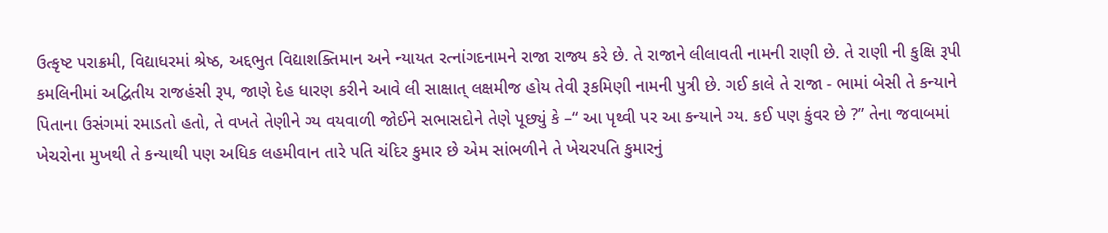ઉત્કૃષ્ટ પરાક્રમી, વિદ્યાધરમાં શ્રેષ્ઠ, અદ્દભુત વિદ્યાશક્તિમાન અને ન્યાયત રત્નાંગદનામને રાજા રાજ્ય કરે છે. તે રાજાને લીલાવતી નામની રાણી છે. તે રાણી ની કુક્ષિ રૂપી કમલિનીમાં અદ્વિતીય રાજહંસી રૂપ, જાણે દેહ ધારણ કરીને આવે લી સાક્ષાત્ લક્ષમીજ હોય તેવી રૂકમિણી નામની પુત્રી છે. ગઈ કાલે તે રાજા - ભામાં બેસી તે કન્યાને પિતાના ઉસંગમાં રમાડતો હતો, તે વખતે તેણીને ગ્ય વયવાળી જોઈને સભાસદોને તેણે પૂછ્યું કે –“ આ પૃથ્વી પર આ કન્યાને ગ્ય. કઈ પણ કુંવર છે ?” તેના જવાબમાં ખેચરોના મુખથી તે કન્યાથી પણ અધિક લહમીવાન તારે પતિ ચંદિર કુમાર છે એમ સાંભળીને તે ખેચરપતિ કુમારનું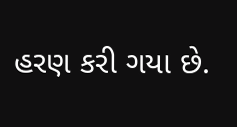હરણ કરી ગયા છે.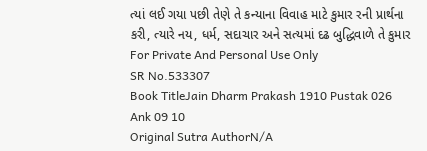ત્યાં લઈ ગયા પછી તેણે તે કન્યાના વિવાહ માટે કુમાર રની પ્રાર્થના કરી, ત્યારે નય, ધર્મ, સદાચાર અને સત્યમાં દઢ બુદ્ધિવાળે તે કુમાર For Private And Personal Use Only
SR No.533307
Book TitleJain Dharm Prakash 1910 Pustak 026 Ank 09 10
Original Sutra AuthorN/A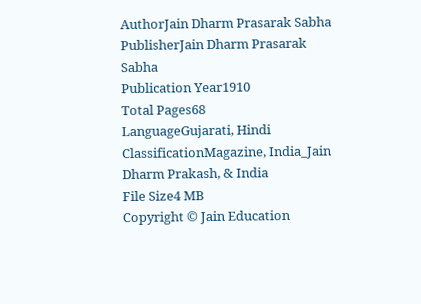AuthorJain Dharm Prasarak Sabha
PublisherJain Dharm Prasarak Sabha
Publication Year1910
Total Pages68
LanguageGujarati, Hindi
ClassificationMagazine, India_Jain Dharm Prakash, & India
File Size4 MB
Copyright © Jain Education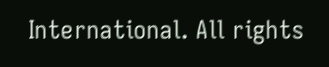International. All rights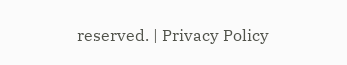reserved. | Privacy Policy